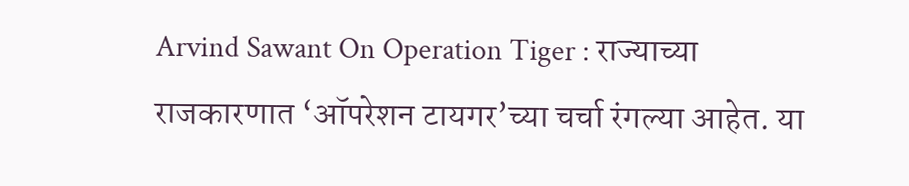Arvind Sawant On Operation Tiger : राज्याच्या राजकारणात ‘ऑपरेशन टायगर’च्या चर्चा रंगल्या आहेत. या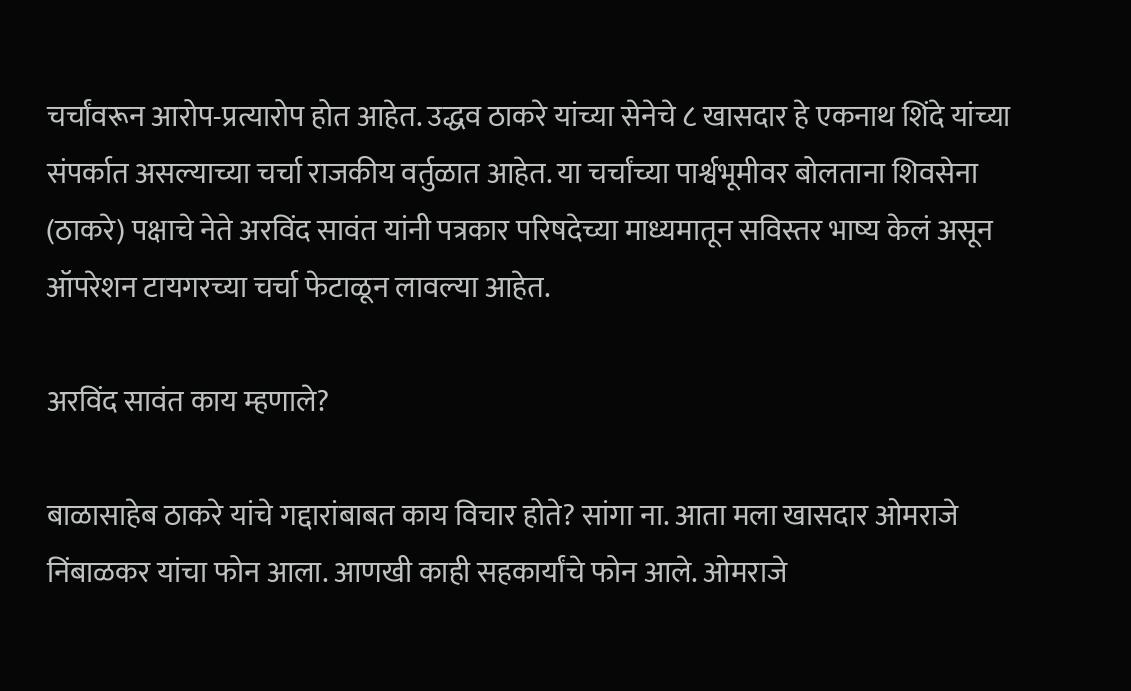चर्चांवरून आरोप-प्रत्यारोप होत आहेत. उद्धव ठाकरे यांच्या सेनेचे ८ खासदार हे एकनाथ शिंदे यांच्या संपर्कात असल्याच्या चर्चा राजकीय वर्तुळात आहेत. या चर्चांच्या पार्श्वभूमीवर बोलताना शिवसेना (ठाकरे) पक्षाचे नेते अरविंद सावंत यांनी पत्रकार परिषदेच्या माध्यमातून सविस्तर भाष्य केलं असून ऑपरेशन टायगरच्या चर्चा फेटाळून लावल्या आहेत.

अरविंद सावंत काय म्हणाले?

बाळासाहेब ठाकरे यांचे गद्दारांबाबत काय विचार होते? सांगा ना. आता मला खासदार ओमराजे निंबाळकर यांचा फोन आला. आणखी काही सहकार्यांचे फोन आले. ओमराजे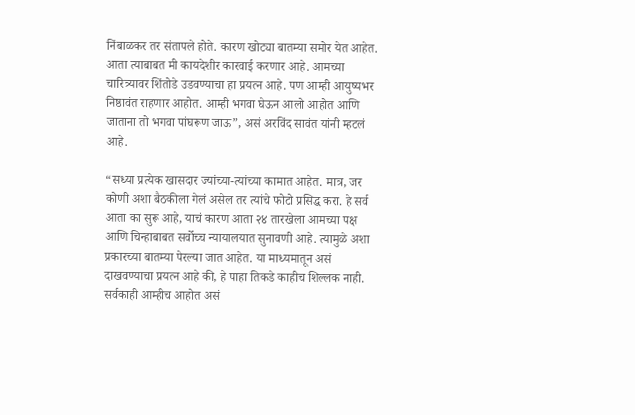निंबाळकर तर संतापले होते. कारण खोट्या बातम्या समोर येत आहेत. आता त्याबाबत मी कायदेशीर कारवाई करणार आहे. आमच्या चारित्र्यावर शिंतोडे उडवण्याचा हा प्रयत्न आहे. पण आम्ही आयुष्यभर निष्ठावंत राहणार आहोत. आम्ही भगवा घेऊन आलो आहोत आणि जाताना तो भगवा पांघरूण जाऊ”, असं अरविंद सावंत यांनी म्हटलं आहे.

“सध्या प्रत्येक खासदार ज्यांच्या-त्यांच्या कामात आहेत. मात्र, जर कोणी अशा बैठकीला गेलं असेल तर त्यांचे फोटो प्रसिद्ध करा. हे सर्व आता का सुरू आहे, याचं कारण आता २४ तारखेला आमच्या पक्ष आणि चिन्हाबाबत सर्वोच्च न्यायालयात सुनावणी आहे. त्यामुळे अशा प्रकारच्या बातम्या पेरल्या जात आहेत. या माध्यमातून असं दाखवण्याचा प्रयत्न आहे की, हे पाहा तिकडे काहीच शिल्लक नाही. सर्वकाही आम्हीच आहोत असं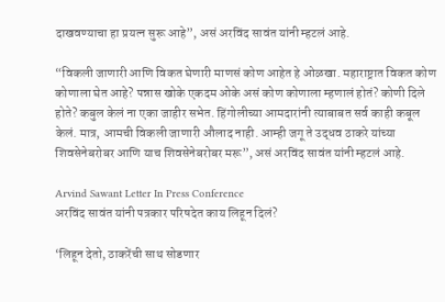दाखवण्याचा हा प्रयत्न सुरू आहे”, असं अरविंद सावंत यांनी म्हटलं आहे.

“विकली जाणारी आणि विकत घेणारी माणसं कोण आहेत हे ओळखा. महाराष्ट्रात विकत कोण कोणाला घेत आहे? पन्नास खोके एकदम ओके असं कोण कोणाला म्हणालं होतं? कोणी दिले होते? कबुल केलं ना एका जाहीर सभेत. हिंगोलीच्या आमदारांनी त्याबाबत सर्व काही कबूल केलं. मात्र, आमची विकली जाणारी औलाद नाही. आम्ही जगू ते उद्धव ठाकरे यांच्या शिवसेनेबरोबर आणि याच शिवसेनेबरोबर मरू”, असं अरविंद सावंत यांनी म्हटलं आहे.

Arvind Sawant Letter In Press Conference
अरविंद सावंत यांनी पत्रकार परिषदेत काय लिहून दिलं?

‘लिहून देतो, ठाकरेंची साथ सोडणार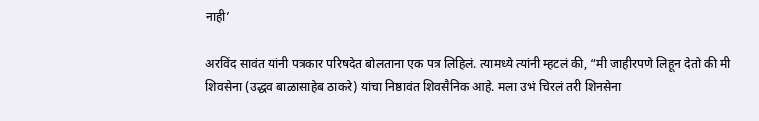नाही’

अरविंद सावंत यांनी पत्रकार परिषदेत बोलताना एक पत्र लिहिलं. त्यामध्ये त्यांनी म्हटलं की, “मी जाहीरपणे लिहून देतो की मी शिवसेना (उद्धव बाळासाहेब ठाकरे) यांचा निष्ठावंत शिवसैनिक आहे. मला उभं चिरलं तरी शिनसेना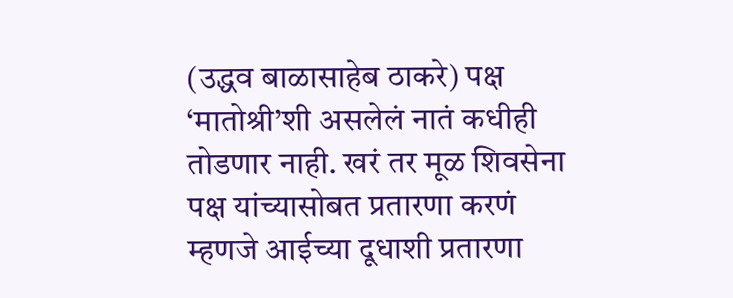(उद्धव बाळासाहेब ठाकरे) पक्ष ‘मातोश्री’शी असलेलं नातं कधीही तोडणार नाही. खरं तर मूळ शिवसेना पक्ष यांच्यासोबत प्रतारणा करणं म्हणजे आईच्या दूधाशी प्रतारणा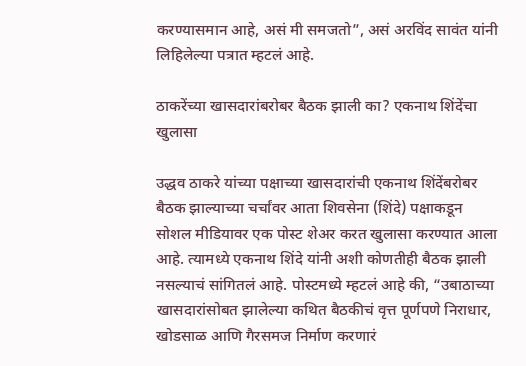करण्यासमान आहे, असं मी समजतो”, असं अरविंद सावंत यांनी लिहिलेल्या पत्रात म्हटलं आहे.

ठाकरेंच्या खासदारांबरोबर बैठक झाली का? एकनाथ शिंदेंचा खुलासा

उद्धव ठाकरे यांच्या पक्षाच्या खासदारांची एकनाथ शिंदेंबरोबर बैठक झाल्याच्या चर्चांवर आता शिवसेना (शिंदे) पक्षाकडून सोशल मीडियावर एक पोस्ट शेअर करत खुलासा करण्यात आला आहे. त्यामध्ये एकनाथ शिंदे यांनी अशी कोणतीही बैठक झाली नसल्याचं सांगितलं आहे. पोस्टमध्ये म्हटलं आहे की, “उबाठाच्या खासदारांसोबत झालेल्या कथित बैठकीचं वृत्त पूर्णपणे निराधार, खोडसाळ आणि गैरसमज निर्माण करणारं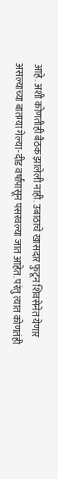आहे. अशी कोणतीही बैठक झालेली नाही. उबाठाचे खासदार फुटून शिवसेनेत येणार असल्याच्या बातम्या गेल्या-दीड वर्षांपासून पसरवल्या जात आहेत. परंतु त्यात कोणतंही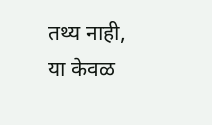तथ्य नाही, या केवळ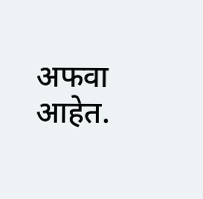अफवा आहेत.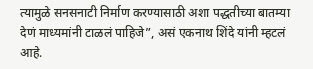त्यामुळे सनसनाटी निर्माण करण्यासाठी अशा पद्धतीच्या बातम्या देणं माध्यमांनी टाळलं पाहिजे”, असं एकनाथ शिंदे यांनी म्हटलं आहे.